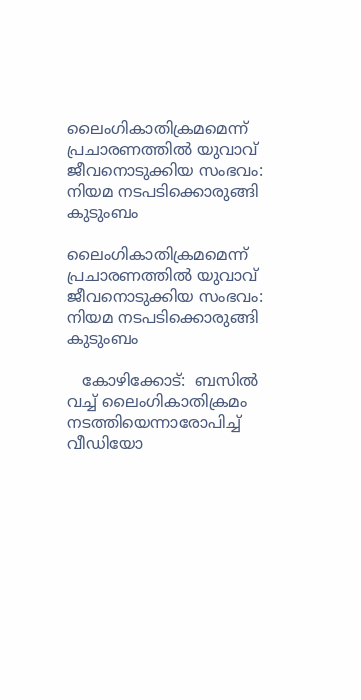ലൈംഗികാതിക്രമമെന്ന് പ്രചാരണത്തിൽ യുവാവ് ജീവനൊടുക്കിയ സംഭവം: നിയമ നടപടിക്കൊരുങ്ങി കുടുംബം

ലൈംഗികാതിക്രമമെന്ന് പ്രചാരണത്തിൽ യുവാവ് ജീവനൊടുക്കിയ സംഭവം: നിയമ നടപടിക്കൊരുങ്ങി കുടുംബം

   കോഴിക്കോട്:  ബസിൽ വച്ച് ലൈംഗികാതിക്രമം നടത്തിയെന്നാരോപിച്ച് വീഡിയോ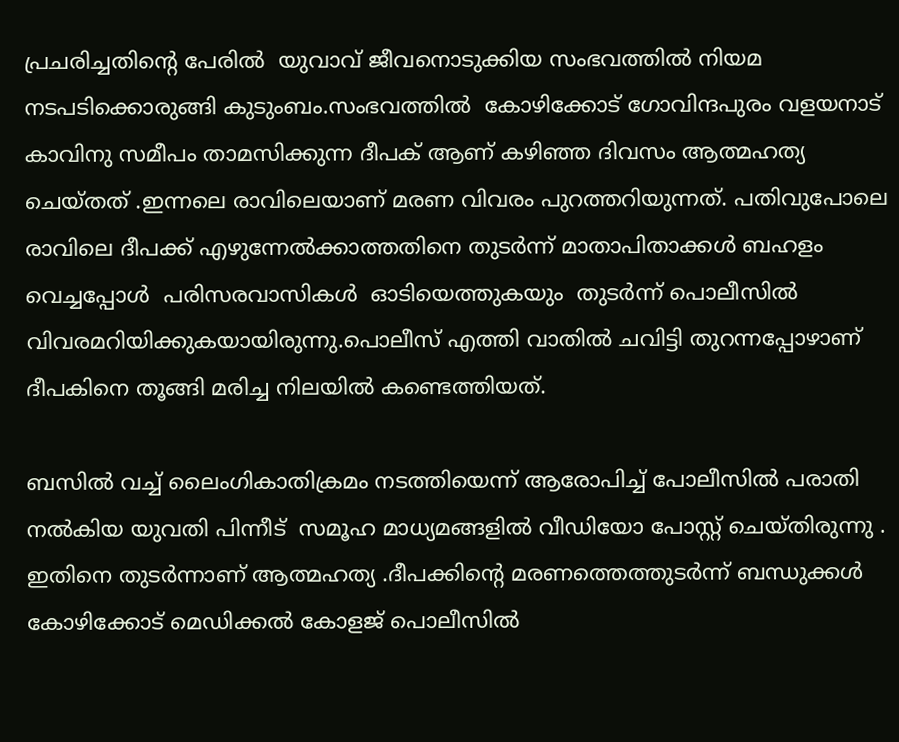പ്രചരിച്ചതിൻ്റെ പേരിൽ  യുവാവ് ജീവനൊടുക്കിയ സംഭവത്തിൽ നിയമ നടപടിക്കൊരുങ്ങി കുടുംബം.സംഭവത്തിൽ  കോഴിക്കോട് ഗോവിന്ദപുരം വളയനാട് കാവിനു സമീപം താമസിക്കുന്ന ദീപക് ആണ് കഴിഞ്ഞ ദിവസം ആത്മഹത്യ ചെയ്‌തത്‌ .ഇന്നലെ രാവിലെയാണ് മരണ വിവരം പുറത്തറിയുന്നത്. പതിവുപോലെ രാവിലെ ദീപക്ക് എഴുന്നേൽക്കാത്തതിനെ തുടർന്ന് മാതാപിതാക്കൾ ബഹളം വെച്ചപ്പോൾ  പരിസരവാസികൾ  ഓടിയെത്തുകയും  തുടർന്ന് പൊലീസിൽ വിവരമറിയിക്കുകയായിരുന്നു.പൊലീസ് എത്തി വാതിൽ ചവിട്ടി തുറന്നപ്പോഴാണ് ദീപകിനെ തൂങ്ങി മരിച്ച നിലയിൽ കണ്ടെത്തിയത്.

ബസിൽ വച്ച് ലൈംഗികാതിക്രമം നടത്തിയെന്ന് ആരോപിച്ച് പോലീസിൽ പരാതി നൽകിയ യുവതി പിന്നീട്  സമൂഹ മാധ്യമങ്ങളിൽ വീഡിയോ പോസ്റ്റ് ചെയ്‌തിരുന്നു . ഇതിനെ തുടർന്നാണ് ആത്മഹത്യ .ദീപക്കിൻ്റെ മരണത്തെത്തുടർന്ന് ബന്ധുക്കൾ കോഴിക്കോട് മെഡിക്കൽ കോളജ് പൊലീസിൽ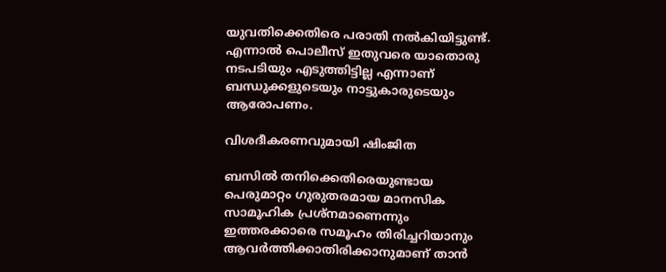യുവതിക്കെതിരെ പരാതി നൽകിയിട്ടുണ്ട്. എന്നാൽ പൊലീസ് ഇതുവരെ യാതൊരു നടപടിയും എടുത്തിട്ടില്ല എന്നാണ് ബന്ധുക്കളുടെയും നാട്ടുകാരുടെയും ആരോപണം.

വിശദീകരണവുമായി ഷിംജിത

ബസില്‍ തനിക്കെതിരെയുണ്ടായ പെരുമാറ്റം ഗുരുതരമായ മാനസിക സാമൂഹിക പ്രശ്‌നമാണെന്നും ഇത്തരക്കാരെ സമൂഹം തിരിച്ചറിയാനും ആവർത്തിക്കാതിരിക്കാനുമാണ് താൻ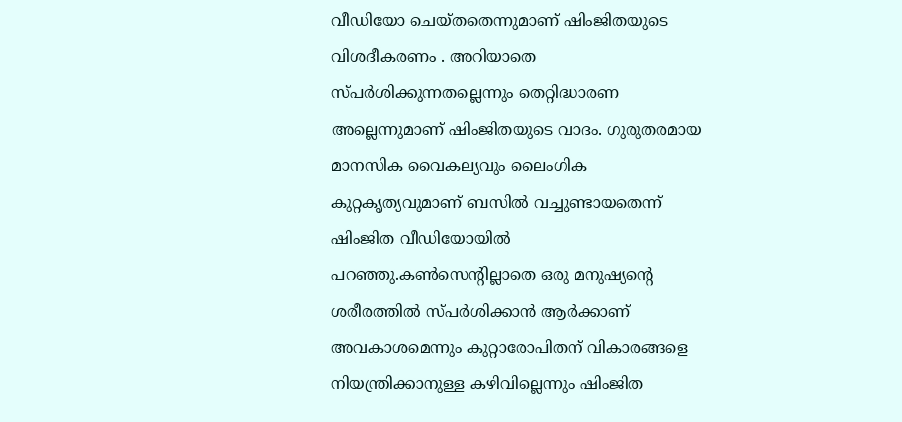വീഡിയോ ചെയ്തതെന്നുമാണ് ഷിംജിതയുടെ വിശദീകരണം . അറിയാതെ സ്‌പർശിക്കുന്നതല്ലെന്നും തെറ്റിദ്ധാരണ അല്ലെന്നുമാണ് ഷിംജിതയുടെ വാദം. ഗുരുതരമായ മാനസിക വൈകല്യവും ലൈംഗിക കുറ്റകൃത്യവുമാണ് ബസിൽ വച്ചുണ്ടായതെന്ന് ഷിംജിത വീഡിയോയിൽ പറഞ്ഞു.കൺസെൻ്റില്ലാതെ ഒരു മനുഷ്യൻ്റെ ശരീരത്തിൽ സ്‌പർശിക്കാൻ ആർക്കാണ് അവകാശമെന്നും കുറ്റാരോപിതന് വികാരങ്ങളെ നിയന്ത്രിക്കാനുള്ള കഴിവില്ലെന്നും ഷിംജിത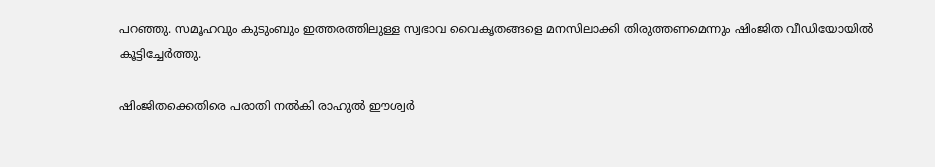പറഞ്ഞു. സമൂഹവും കുടുംബും ഇത്തരത്തിലുള്ള സ്വഭാവ വൈകൃതങ്ങളെ മനസിലാക്കി തിരുത്തണമെന്നും ഷിംജിത വീഡിയോയിൽ കൂട്ടിച്ചേർത്തു.

ഷിംജിതക്കെതിരെ പരാതി നൽകി രാഹുൽ ഈശ്വർ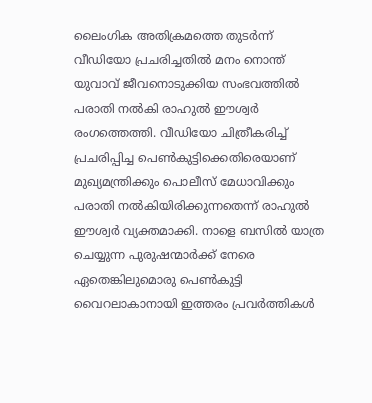ലൈംഗിക അതിക്രമത്തെ തുടർന്ന് വീഡിയോ പ്രചരിച്ചതിൽ മനം നൊന്ത് യുവാവ് ജീവനൊടുക്കിയ സംഭവത്തിൽ പരാതി നൽകി രാഹുൽ ഈശ്വർ രംഗത്തെത്തി. വീഡിയോ ചിത്രീകരിച്ച് പ്രചരിപ്പിച്ച പെൺകുട്ടിക്കെതിരെയാണ് മുഖ്യമന്ത്രിക്കും പൊലീസ് മേധാവിക്കും പരാതി നൽകിയിരിക്കുന്നതെന്ന് രാഹുൽ ഈശ്വർ വ്യക്തമാക്കി. നാളെ ബസിൽ യാത്ര ചെയ്യുന്ന പുരുഷന്മാർക്ക് നേരെ ഏതെങ്കിലുമൊരു പെൺകുട്ടി വൈറലാകാനായി ഇത്തരം പ്രവർത്തികൾ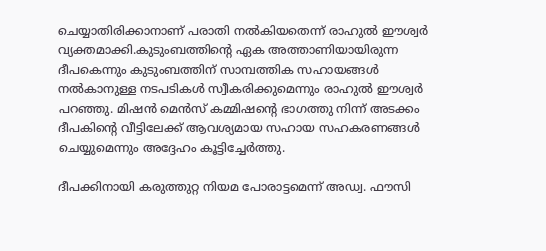ചെയ്യാതിരിക്കാനാണ് പരാതി നൽകിയതെന്ന് രാഹുൽ ഈശ്വർ വ്യക്തമാക്കി.കുടുംബത്തിൻ്റെ ഏക അത്താണിയായിരുന്ന ദീപകെന്നും കുടുംബത്തിന് സാമ്പത്തിക സഹായങ്ങൾ നൽകാനുള്ള നടപടികൾ സ്വീകരിക്കുമെന്നും രാഹുൽ ഈശ്വർ പറഞ്ഞു. മിഷൻ മെൻസ് കമ്മിഷൻ്റെ ഭാഗത്തു നിന്ന് അടക്കം ദീപകിൻ്റെ വീട്ടിലേക്ക് ആവശ്യമായ സഹായ സഹകരണങ്ങൾ ചെയ്യുമെന്നും അദ്ദേഹം കൂട്ടിച്ചേര്‍ത്തു.

ദീപക്കിനായി കരുത്തുറ്റ നിയമ പോരാട്ടമെന്ന് അഡ്വ. ഫൗസി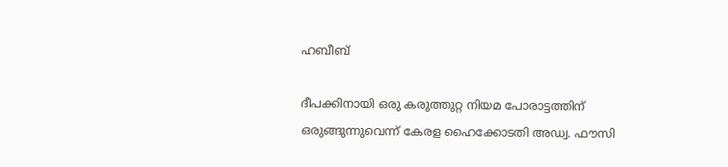ഹബീബ്

ദീപക്കിനായി ഒരു കരുത്തുറ്റ നിയമ പോരാട്ടത്തിന് ഒരുങ്ങുന്നുവെന്ന് കേരള ഹൈക്കോടതി അഡ്വ. ഫൗസി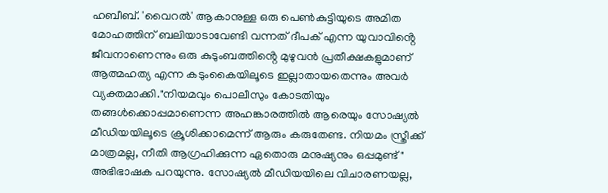ഹബീബ്. 'വൈറൽ' ആകാനുള്ള ഒരു പെൺകുട്ടിയുടെ അമിത മോഹത്തിന് ബലിയാടാവേണ്ടി വന്നത് ദീപക് എന്ന യുവാവിൻ്റെ ജീവനാണെന്നും ഒരു കുടുംബത്തിൻ്റെ മുഴുവൻ പ്രതീക്ഷകളുമാണ് ആത്മഹത്യ എന്ന കടുംകൈയിലൂടെ ഇല്ലാതായതെന്നും അവര്‍ വ്യക്തമാക്കി."നിയമവും പൊലീസും കോടതിയും തങ്ങൾക്കൊപ്പമാണെന്ന അഹങ്കാരത്തിൽ ആരെയും സോഷ്യൽ മീഡിയയിലൂടെ ക്രൂശിക്കാമെന്ന് ആരും കരുതേണ്ട. നിയമം സ്ത്രീക്ക് മാത്രമല്ല, നീതി ആഗ്രഹിക്കുന്ന ഏതൊരു മനുഷ്യനും ഒപ്പമുണ്ട്" അഭിഭാഷക പറയുന്നു. സോഷ്യൽ മീഡിയയിലെ വിചാരണയല്ല,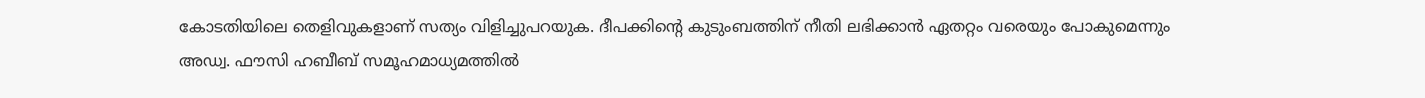കോടതിയിലെ തെളിവുകളാണ് സത്യം വിളിച്ചുപറയുക. ദീപക്കിൻ്റെ കുടുംബത്തിന് നീതി ലഭിക്കാൻ ഏതറ്റം വരെയും പോകുമെന്നും അഡ്വ. ഫൗസി ഹബീബ് സമൂഹമാധ്യമത്തിൽ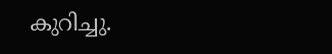കുറിച്ചു.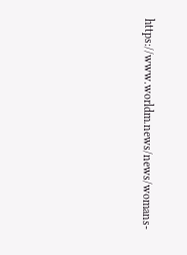https://www.worldm.news/news/womans-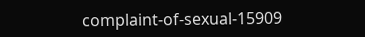complaint-of-sexual-15909